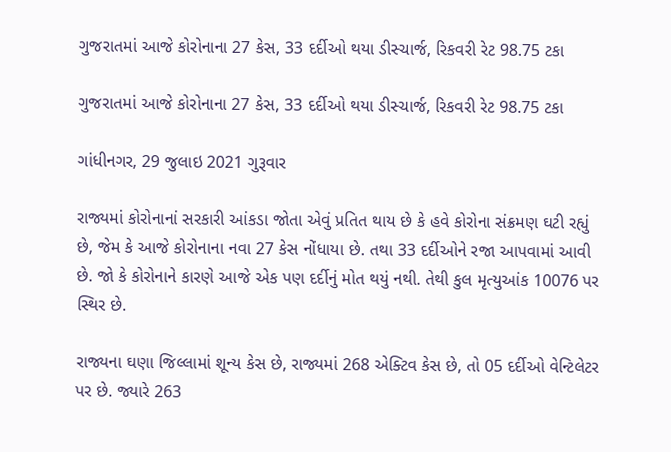ગુજરાતમાં આજે કોરોનાના 27 કેસ, 33 દર્દીઓ થયા ડીસ્ચાર્જ, રિકવરી રેટ 98.75 ટકા

ગુજરાતમાં આજે કોરોનાના 27 કેસ, 33 દર્દીઓ થયા ડીસ્ચાર્જ, રિકવરી રેટ 98.75 ટકા

ગાંધીનગર, 29 જુલાઇ 2021 ગુરૂવાર

રાજ્યમાં કોરોનાનાં સરકારી આંકડા જોતા એવું પ્રતિત થાય છે કે હવે કોરોના સંક્રમણ ઘટી રહ્યું છે, જેમ કે આજે કોરોનાના નવા 27 કેસ નોંધાયા છે. તથા 33 દર્દીઓને રજા આપવામાં આવી છે. જો કે કોરોનાને કારણે આજે એક પણ દર્દીનું મોત થયું નથી. તેથી કુલ મૃત્યુઆંક 10076 પર સ્થિર છે.

રાજ્યના ઘણા જિલ્લામાં શૂન્ય કેસ છે, રાજ્યમાં 268 એક્ટિવ કેસ છે, તો 05 દર્દીઓ વેન્ટિલેટર પર છે. જ્યારે 263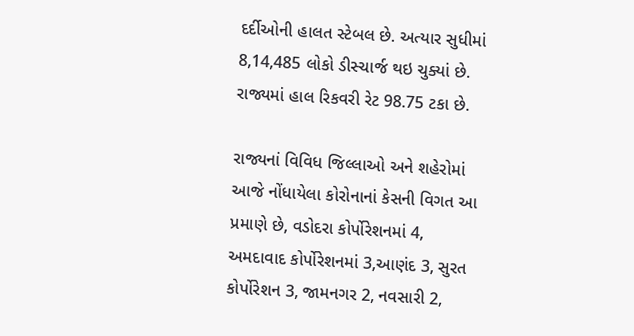દર્દીઓની હાલત સ્ટેબલ છે. અત્યાર સુધીમાં 8,14,485 લોકો ડીસ્ચાર્જ થઇ ચુક્યાં છે. રાજ્યમાં હાલ રિકવરી રેટ 98.75 ટકા છે.

રાજ્યનાં વિવિધ જિલ્લાઓ અને શહેરોમાં આજે નોંધાયેલા કોરોનાનાં કેસની વિગત આ પ્રમાણે છે, વડોદરા કોર્પોરેશનમાં 4, અમદાવાદ કોર્પોરેશનમાં 3,આણંદ 3, સુરત કોર્પોરેશન 3, જામનગર 2, નવસારી 2,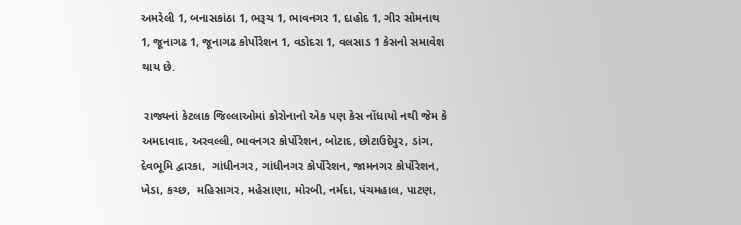અમરેલી 1, બનાસકાંઠા 1, ભરૂચ 1, ભાવનગર 1, દાહોદ 1, ગીર સોમનાથ 1, જૂનાગઢ 1, જૂનાગઢ કોર્પોરેશન 1, વડોદરા 1, વલસાડ 1 કેસનો સમાવેશ થાય છે.

 રાજ્યનાં કેટલાક જિલ્લાઓમાં કોરોનાનો એક પણ કેસ નોંધાયો નથી જેમ કે અમદાવાદ, અરવલ્લી, ભાવનગર કોર્પોરેશન, બોટાદ, છોટાઉદેપુર, ડાંગ, દેવભૂમિ દ્વારકા,  ગાંધીનગર, ગાંધીનગર કોર્પોરેશન, જામનગર કોર્પોરેશન, ખેડા, કચ્છ,  મહિસાગર, મહેસાણા, મોરબી, નર્મદા, પંચમહાલ, પાટણ,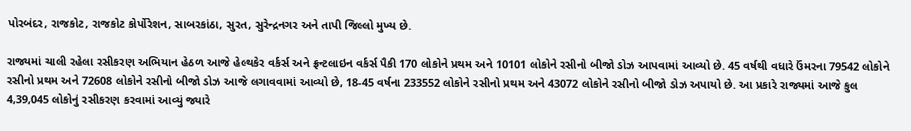પોરબંદર, રાજકોટ, રાજકોટ કોર્પોરેશન, સાબરકાંઠા, સુરત, સુરેન્દ્રનગર અને તાપી જિલ્લો મુખ્ય છે.

રાજ્યમાં ચાલી રહેલા રસીકરણ અભિયાન હેઠળ આજે હેલ્થકેર વર્કર્સ અને ફ્રન્ટલાઇન વર્કર્સ પૈકી 170 લોકોને પ્રથમ અને 10101 લોકોને રસીનો બીજો ડોઝ આપવામાં આવ્યો છે. 45 વર્ષથી વધારે ઉંમરના 79542 લોકોને રસીનો પ્રથમ અને 72608 લોકોને રસીનો બીજો ડોઝ આજે લગાવવામાં આવ્યો છે, 18-45 વર્ષના 233552 લોકોને રસીનો પ્રથમ અને 43072 લોકોને રસીનો બીજો ડોઝ અપાયો છે. આ પ્રકારે રાજ્યમાં આજે કુલ 4,39,045 લોકોનું રસીકરણ કરવામાં આવ્યું જ્યારે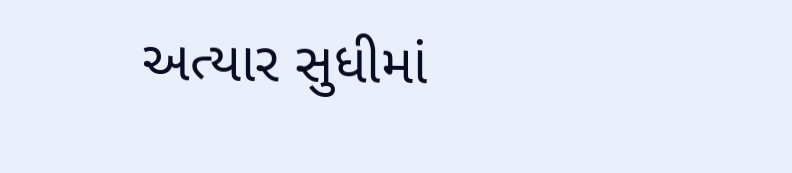અત્યાર સુધીમાં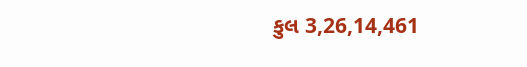કુલ 3,26,14,461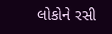લોકોને રસી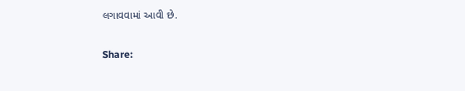લગાવવામાં આવી છે.

Share: